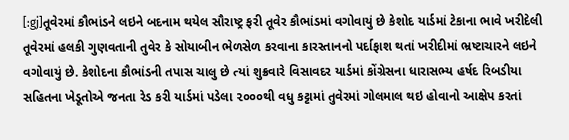[:gj]તૂવેરમાં કૌભાંડને લઇને બદનામ થયેલ સૌરાષ્ટ્ર ફરી તૂવેર કૌભાંડમાં વગોવાયું છે કેશોદ યાર્ડમાં ટેકાના ભાવે ખરીદેલી તૂવેરમાં હલકી ગુણવતાની તુવેર કે સોયાબીન ભેળસેળ કરવાના કારસ્તાનનો પર્દાફાશ થતાં ખરીદીમાં ભ્રષ્ટાચારને લઇને વગોવાયું છે. કેશોદના કૌભાંડની તપાસ ચાલુ છે ત્યાં શુક્રવારે વિસાવદર યાર્ડમાં કોંગ્રેસના ધારાસભ્ય હર્ષદ રિબડીયા સહિતના ખેડૂતોએ જનતા રેડ કરી યાર્ડમાં પડેલા ૨૦૦૦થી વધુ કટ્ટામાં તુવેરમાં ગોલમાલ થઇ હોવાનો આક્ષેપ કરતાં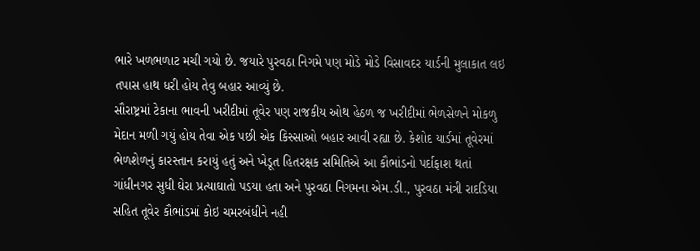ભારે ખળભળાટ મચી ગયો છે. જયારે પુરવઠા નિગમે પણ મોડે મોડે વિસાવદર યાર્ડની મુલાકાત લઇ તપાસ હાથ ધરી હોય તેવુ બહાર આવ્યું છે.
સૌરાષ્ટ્રમાં ટેકાના ભાવની ખરીદીમાં તૂવેર પણ રાજકીય ઓથ હેઠળ જ ખરીદીમાં ભેળસેળને મોકળુ મેદાન મળી ગયું હોય તેવા એક પછી એક કિસ્સાઓ બહાર આવી રહ્યા છે. કેશોદ યાર્ડમાં તૂવેરમાં ભેળશેળનું કારસ્તાન કરાયું હતું અને ખેડૂત હિતરક્ષક સમિતિએ આ કૌભાંડનો પર્દાફાશ થતાં ગાંધીનગર સુધી ઘેરા પ્રત્યાઘાતો પડયા હતા અને પુરવઠા નિગમના એમ.ડી., પુરવઠા મંત્રી રાદડિયા સહિત તૂવેર કૌભાંડમાં કોઇ ચમરબંધીને નહી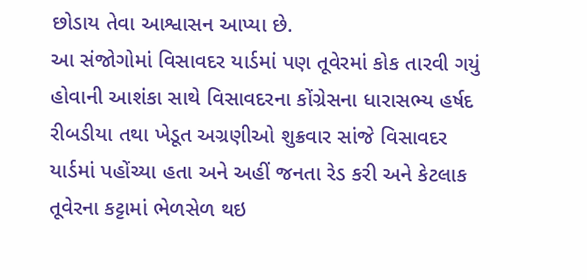છોડાય તેવા આશ્વાસન આપ્યા છે.
આ સંજોગોમાં વિસાવદર યાર્ડમાં પણ તૂવેરમાં કોક તારવી ગયું હોવાની આશંકા સાથે વિસાવદરના કોંગ્રેસના ધારાસભ્ય હર્ષદ રીબડીયા તથા ખેડૂત અગ્રણીઓ શુક્રવાર સાંજે વિસાવદર યાર્ડમાં પહોંચ્યા હતા અને અહીં જનતા રેડ કરી અને કેટલાક તૂવેરના કટ્ટામાં ભેળસેળ થઇ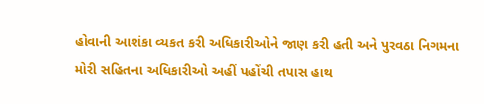હોવાની આશંકા વ્યકત કરી અધિકારીઓને જાણ કરી હતી અને પુરવઠા નિગમના મોરી સહિતના અધિકારીઓ અહીં પહોંચી તપાસ હાથ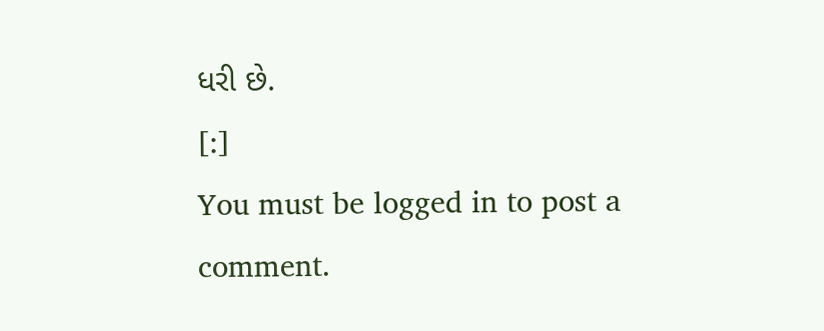ધરી છે.
[:]
You must be logged in to post a comment.